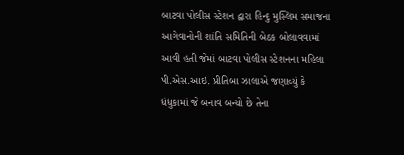બાટવા પોલીસ સ્ટેશન દ્વારા હિન્દુ મુસ્લિમ સમાજના આગેવાનોની શાંતિ સમિતિની બેઠક બોલાવવામાં આવી હતી જેમાં બાટવા પોલીસ સ્ટેશનના મહિલા પી.એસ.આઇ. પ્રીતિબા ઝાલાએ જણાવ્યું કે ધંધુકામાં જે બનાવ બન્યો છે તેના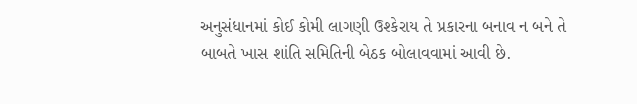અનુસંધાનમાં કોઈ કોમી લાગણી ઉશ્કેરાય તે પ્રકારના બનાવ ન બને તે બાબતે ખાસ શાંતિ સમિતિની બેઠક બોલાવવામાં આવી છે.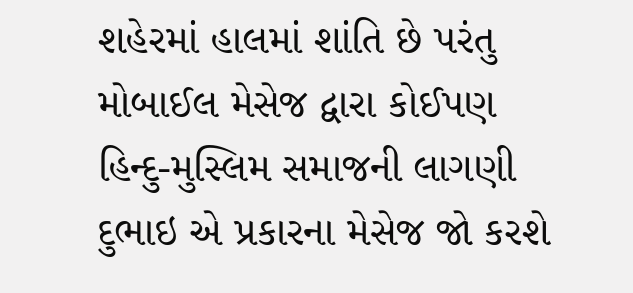શહેરમાં હાલમાં શાંતિ છે પરંતુ મોબાઈલ મેસેજ દ્વારા કોઈપણ હિન્દુ-મુસ્લિમ સમાજની લાગણી દુભાઇ એ પ્રકારના મેસેજ જો કરશે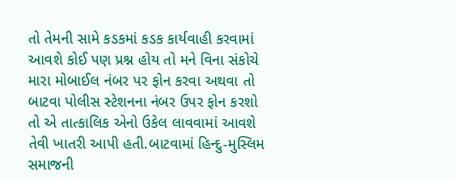તો તેમની સામે કડકમાં કડક કાર્યવાહી કરવામાં આવશે કોઈ પણ પ્રશ્ન હોય તો મને વિના સંકોચે મારા મોબાઈલ નંબર પર ફોન કરવા અથવા તો બાટવા પોલીસ સ્ટેશનના નંબર ઉપર ફોન કરશો તો એ તાત્કાલિક એનો ઉકેલ લાવવામાં આવશે તેવી ખાતરી આપી હતી.બાટવામાં હિન્દુ-મુસ્લિમ સમાજની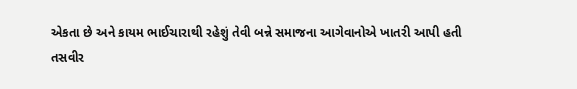એકતા છે અને કાયમ ભાઈચારાથી રહેશું તેવી બન્ને સમાજના આગેવાનોએ ખાતરી આપી હતી
તસવીર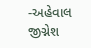-અહેવાલ
જીગ્નેશ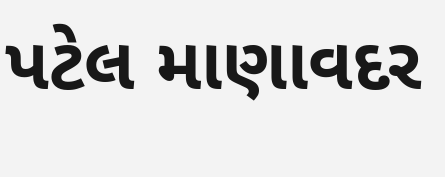પટેલ માણાવદર